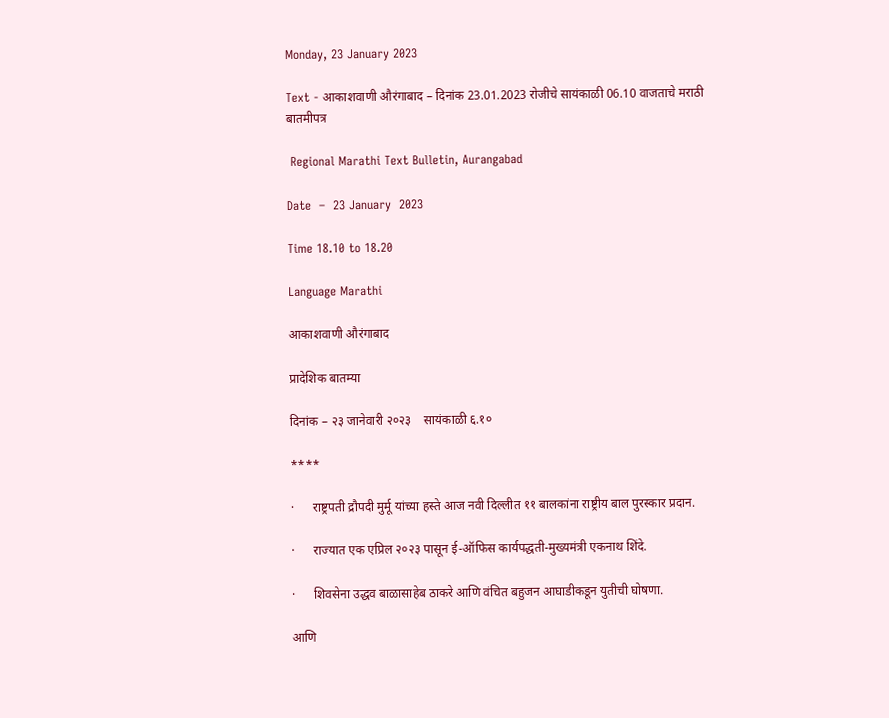Monday, 23 January 2023

Text - आकाशवाणी औरंगाबाद – दिनांक 23.01.2023 रोजीचे सायंकाळी 06.10 वाजताचे मराठी बातमीपत्र

 Regional Marathi Text Bulletin, Aurangabad

Date  –  23 January  2023

Time 18.10 to 18.20

Language Marathi

आकाशवाणी औरंगाबाद

प्रादेशिक बातम्या

दिनांक – २३ जानेवारी २०२३    सायंकाळी ६.१०

****

·      राष्ट्रपती द्रौपदी मुर्मू यांच्या हस्ते आज नवी दिल्लीत ११ बालकांना राष्ट्रीय बाल पुरस्कार प्रदान.

·      राज्यात एक एप्रिल २०२३ पासून ई-ऑफिस कार्यपद्धती-मुख्यमंत्री एकनाथ शिंदे.

·      शिवसेना उद्धव बाळासाहेब ठाकरे आणि वंचित बहुजन आघाडीकडून युतीची घोषणा.

आणि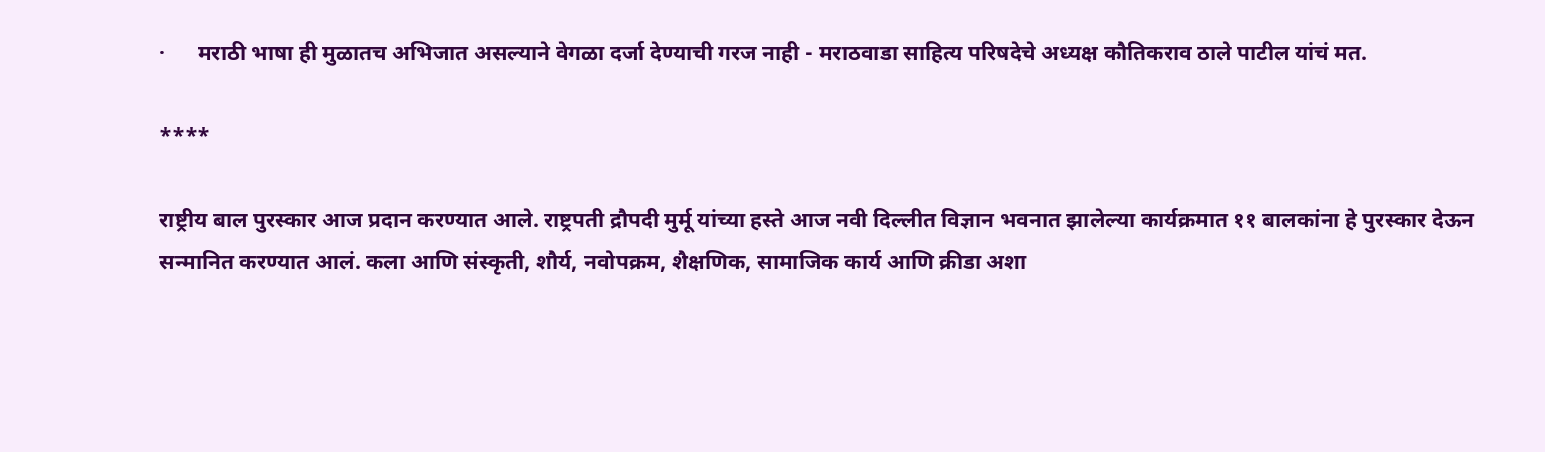·      मराठी भाषा ही मुळातच अभिजात असल्याने वेगळा दर्जा देण्याची गरज नाही - मराठवाडा साहित्य परिषदेचे अध्यक्ष कौतिकराव ठाले पाटील यांचं मत.

****

राष्ट्रीय बाल पुरस्कार आज प्रदान करण्यात आले. राष्ट्रपती द्रौपदी मुर्मू यांच्या हस्ते आज नवी दिल्लीत विज्ञान भवनात झालेल्या कार्यक्रमात ११ बालकांना हे पुरस्कार देऊन सन्मानित करण्यात आलं. कला आणि संस्कृती, शौर्य, नवोपक्रम, शैक्षणिक, सामाजिक कार्य आणि क्रीडा अशा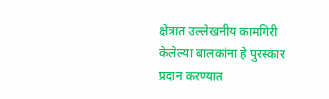क्षेत्रात उल्लेखनीय कामगिरी केलेल्या बालकांना हे पुरस्कार प्रदान करण्यात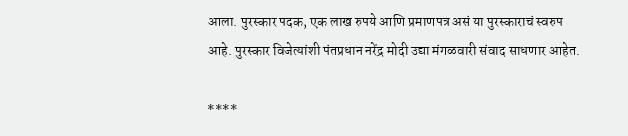आला. पुरस्कार पदक, एक लाख रुपये आणि प्रमाणपत्र असं या पुरस्काराचं स्वरुप आहे. पुरस्कार विजेत्यांशी पंतप्रधान नरेंद्र मोदी उद्या मंगळवारी संवाद साधणार आहेत.

****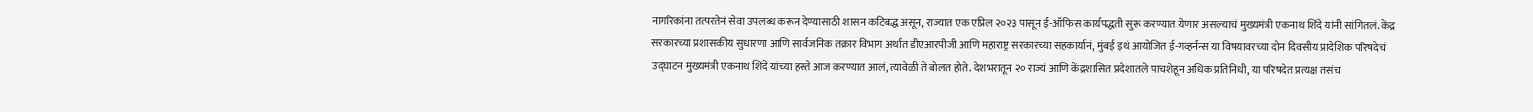नागरिकांना तत्परतेनं सेवा उपलब्ध करून देण्यासाठी शासन कटिबद्ध असून, राज्यात एक एप्रिल २०२३ पासून ई-ऑफिस कार्यपद्धती सुरू करण्यात येणार असल्याचं मुख्यमंत्री एकनाथ शिंदे यांनी सांगितलं. केंद्र सरकारच्या प्रशासकीय सुधारणा आणि सार्वजनिक तक्रार विभाग अर्थात डीएआरपीजी आणि महाराष्ट्र सरकारच्या सहकार्यानं, मुंबई इथं आयोजित ई-गव्हर्नन्स या विषयावरच्या दोन दिवसीय प्रादेशिक परिषदेचं उद्घाटन मुख्यमंत्री एकनाथ शिंदे यांच्या हस्ते आज करण्यात आलं, त्यावेळी ते बोलत होते. देशभरातून २० राज्यं आणि केंद्रशासित प्रदेशातले पाचशेहून अधिक प्रतिनिधी, या परिषदेत प्रत्यक्ष तसंच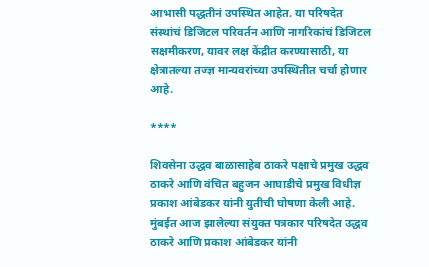आभासी पद्धतीनं उपस्थित आहेत. या परिषदेत संस्थांचं डिजिटल परिवर्तन आणि नागरिकांचं डिजिटल सक्षमीकरण, यावर लक्ष केंद्रीत करण्यासाठी, या क्षेत्रातल्या तज्ज्ञ मान्यवरांच्या उपस्थितीत चर्चा होणार आहे.

****

शिवसेना उद्धव बाळासाहेब ठाकरे पक्षाचे प्रमुख उद्धव ठाकरे आणि वंचित बहुजन आघाडीचे प्रमुख विधीज्ञ प्रकाश आंबेडकर यांनी युतीची घोषणा केली आहे. मुंबईत आज झालेल्या संयुक्त पत्रकार परिषदेत उद्धव ठाकरे आणि प्रकाश आंबेडकर यांनी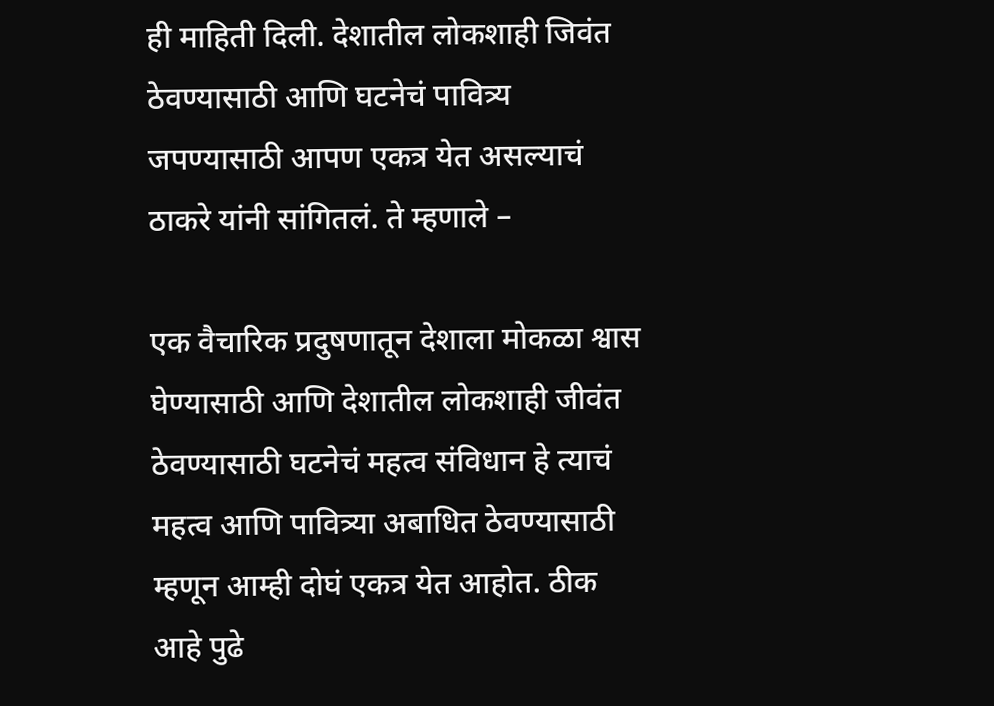ही माहिती दिली. देशातील लोकशाही जिवंत ठेवण्यासाठी आणि घटनेचं पावित्र्य जपण्यासाठी आपण एकत्र येत असल्याचं ठाकरे यांनी सांगितलं. ते म्हणाले –

एक वैचारिक प्रदुषणातून देशाला मोकळा श्वास घेण्यासाठी आणि देशातील लोकशाही जीवंत ठेवण्यासाठी घटनेचं महत्व संविधान हे त्याचं महत्व आणि पावित्र्या अबाधित ठेवण्यासाठी म्हणून आम्ही दोघं एकत्र येत आहोत. ठीक आहे पुढे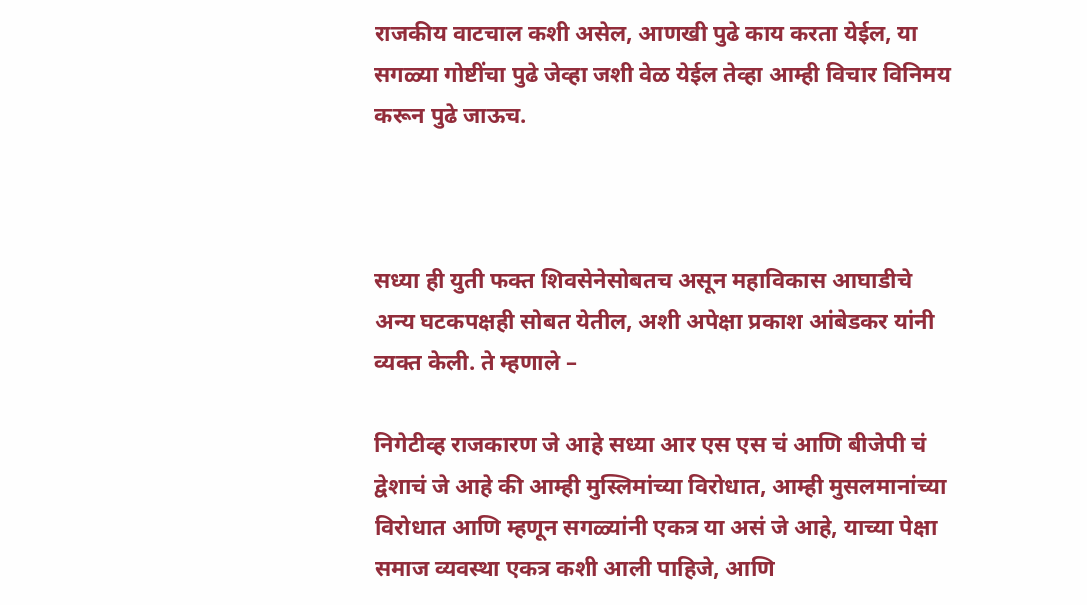राजकीय वाटचाल कशी असेल, आणखी पुढे काय करता येईल, या सगळ्या गोष्टींचा पुढे जेव्हा जशी वेळ येईल तेव्हा आम्ही विचार विनिमय करून पुढे जाऊच.



सध्या ही युती फक्त शिवसेनेसोबतच असून महाविकास आघाडीचे अन्य घटकपक्षही सोबत येतील, अशी अपेक्षा प्रकाश आंबेडकर यांनी व्यक्त केली. ते म्हणाले –

निगेटीव्ह राजकारण जे आहे सध्या आर एस एस चं आणि बीजेपी चं द्वेशाचं जे आहे की आम्ही मुस्लिमांच्या विरोधात, आम्ही मुसलमानांच्या विरोधात आणि म्हणून सगळ्यांनी एकत्र या असं जे आहे, याच्या पेक्षा समाज व्यवस्था एकत्र कशी आली पाहिजे, आणि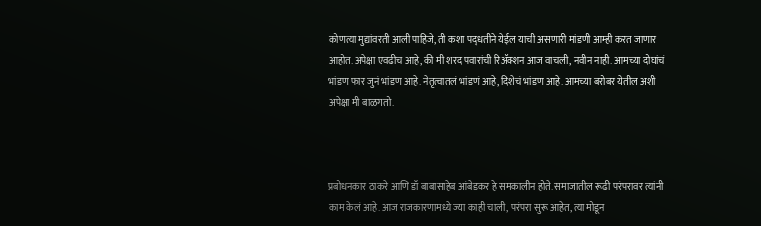कोणत्या मुद्यांवरती आली पाहिजे, ती कशा पद्‌धतीने येईल याची असणारी मांडणी आम्ही करत जाणार आहोत. अपेक्षा एवढीच आहे, की मी शरद पवारांची रिॲक्शन आज वाचली, नवीन नाही. आमच्या दोघांचं भांडण फार जुनं भांडण आहे. नेतृत्वातलं भांडणं आहे, दिशेचं भांडण आहे. आमच्या बरोबर येतील अशी अपेक्षा मी बाळगतो.



प्रबोधनकार ठाकरे आणि डॉ बाबासाहेब आंबेडकर हे समकालीन होते. समाजातील रूढी परंपरावर त्यांनी काम केलं आहे. आज राजकारणामध्ये ज्या काही चाली, परंपरा सुरू आहेत, त्या मोडून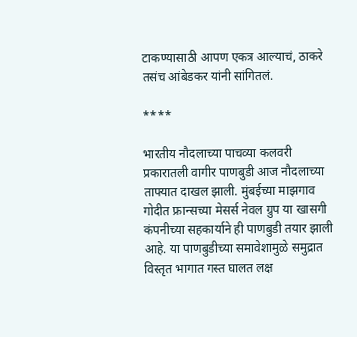टाकण्यासाठी आपण एकत्र आल्याचं, ठाकरे तसंच आंबेडकर यांनी सांगितलं.

****

भारतीय नौदलाच्या पाचव्या कलवरी प्रकारातली वागीर पाणबुडी आज नौदलाच्या ताफ्यात दाखल झाली. मुंबईच्या माझगाव गोदीत फ्रान्सच्या मेसर्स नेवल ग्रुप या खासगी कंपनीच्या सहकार्याने ही पाणबुडी तयार झाली आहे. या पाणबुडीच्या समावेशामुळे समुद्रात विस्तृत भागात गस्त घालत लक्ष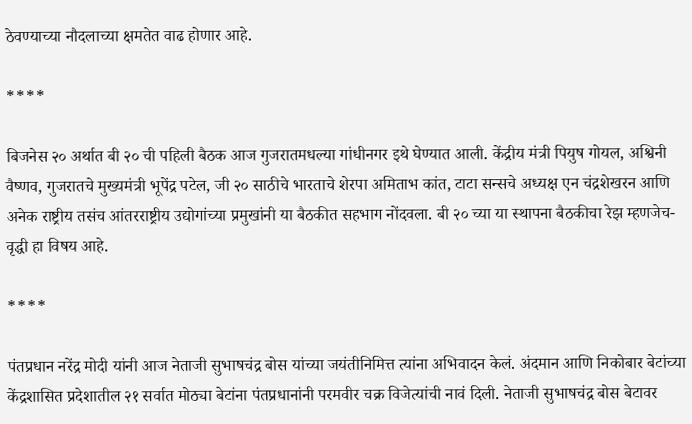ठेवण्याच्या नौदलाच्या क्षमतेत वाढ होणार आहे.

****

बिजनेस २० अर्थात बी २० ची पहिली बैठक आज गुजरातमधल्या गांधीनगर इथे घेण्यात आली. केंद्रीय मंत्री पियुष गोयल, अश्विनी वैष्णव, गुजरातचे मुख्यमंत्री भूपेंद्र पटेल, जी २० साठीचे भारताचे शेरपा अमिताभ कांत, टाटा सन्सचे अध्यक्ष एन चंद्रशेखरन आणि अनेक राष्ट्रीय तसंच आंतरराष्ट्रीय उद्योगांच्या प्रमुखांनी या बैठकीत सहभाग नोंदवला. बी २० च्या या स्थापना बैठकीचा रेझ म्हणजेच- वृद्धी हा विषय आहे.

****

पंतप्रधान नरेंद्र मोदी यांनी आज नेताजी सुभाषचंद्र बोस यांच्या जयंतीनिमित्त त्यांना अभिवादन केलं. अंदमान आणि निकोबार बेटांच्या केंद्रशासित प्रदेशातील २१ सर्वात मोठ्या बेटांना पंतप्रधानांनी परमवीर चक्र विजेत्यांची नावं दिली. नेताजी सुभाषचंद्र बोस बेटावर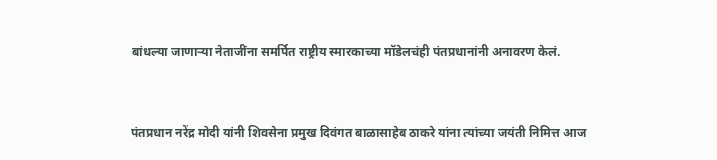बांधल्या जाणाऱ्या नेताजींना समर्पित राष्ट्रीय स्मारकाच्या मॉडेलचंही पंतप्रधानांनी अनावरण केलं.



पंतप्रधान नरेंद्र मोदी यांनी शिवसेना प्रमुख दिवंगत बाळासाहेब ठाकरे यांना त्यांच्या जयंती निमित्त आज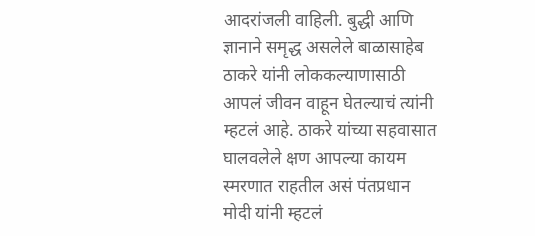आदरांजली वाहिली. बुद्धी आणि ज्ञानाने समृद्ध असलेले बाळासाहेब ठाकरे यांनी लोककल्याणासाठी आपलं जीवन वाहून घेतल्याचं त्यांनी म्हटलं आहे. ठाकरे यांच्या सहवासात घालवलेले क्षण आपल्या कायम स्मरणात राहतील असं पंतप्रधान मोदी यांनी म्हटलं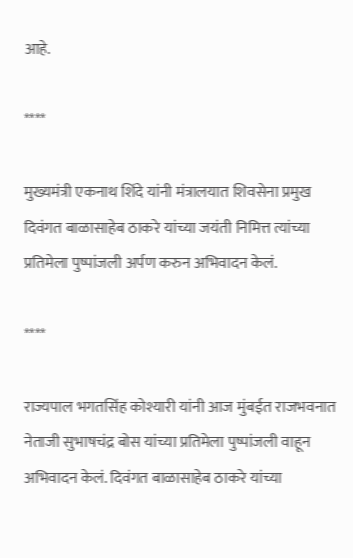आहे.

****

मुख्यमंत्री एकनाथ शिंदे यांनी मंत्रालयात शिवसेना प्रमुख दिवंगत बाळासाहेब ठाकरे यांच्या जयंती निमित्त त्यांच्या प्रतिमेला पुष्पांजली अर्पण करुन अभिवादन केलं.

****

राज्यपाल भगतसिंह कोश्यारी यांनी आज मुंबईत राजभवनात नेताजी सुभाषचंद्र बोस यांच्या प्रतिमेला पुष्पांजली वाहून अभिवादन केलं. दिवंगत बाळासाहेब ठाकरे यांच्या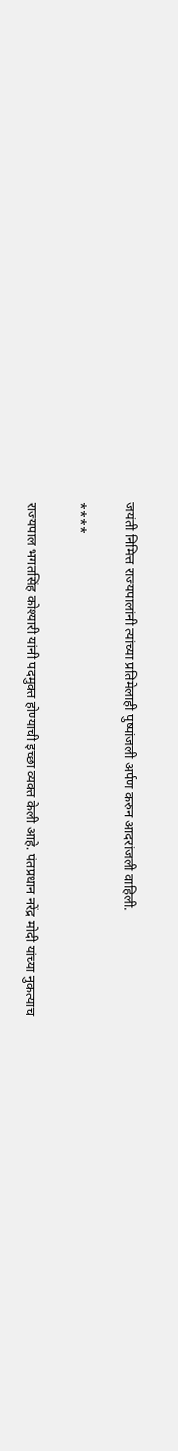जयंती निमित्त राज्यपालांनी त्यांच्या प्रतिमेलाही पुष्पांजली अर्पण करुन आदरांजली वाहिली.

****

राज्यपाल भगतसिंह कोश्यारी यांनी पदमुक्त होण्याची इच्छा व्यक्त केली आहे. पंतप्रधान नरेंद्र मोदी यांच्या नुकत्याच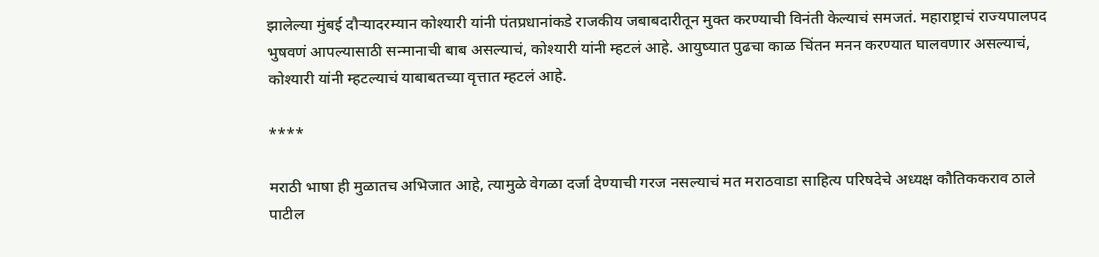झालेल्या मुंबई दौऱ्यादरम्यान कोश्यारी यांनी पंतप्रधानांकडे राजकीय जबाबदारीतून मुक्त करण्याची विनंती केल्याचं समजतं. महाराष्ट्राचं राज्यपालपद भुषवणं आपल्यासाठी सन्मानाची बाब असल्याचं, कोश्यारी यांनी म्हटलं आहे. आयुष्यात पुढचा काळ चिंतन मनन करण्यात घालवणार असल्याचं, कोश्यारी यांनी म्हटल्याचं याबाबतच्या वृत्तात म्हटलं आहे.

****

मराठी भाषा ही मुळातच अभिजात आहे, त्यामुळे वेगळा दर्जा देण्याची गरज नसल्याचं मत मराठवाडा साहित्य परिषदेचे अध्यक्ष कौतिककराव ठाले पाटील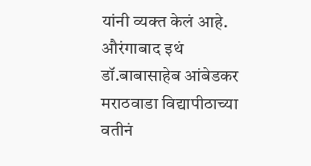यांनी व्यक्त केलं आहे. औरंगाबाद इथं डॉ.बाबासाहेब आंबेडकर मराठवाडा विद्यापीठाच्या वतीनं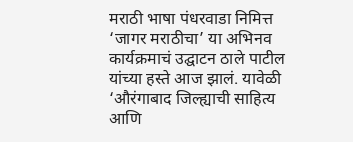मराठी भाषा पंधरवाडा निमित्त ‘जागर मराठीचा’ या अभिनव कार्यक्रमाचं उद्घाटन ठाले पाटील यांच्या हस्ते आज झालं. यावेळी ‘औरंगाबाद जिल्ह्याची साहित्य आणि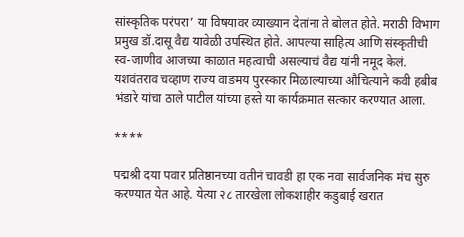सांस्कृतिक परंपरा’ या विषयावर व्याख्यान देतांना ते बोलत होते. मराठी विभाग प्रमुख डॉ.दासू वैद्य यावेळी उपस्थित होते. आपल्या साहित्य आणि संस्कृतीची स्व-जाणीव आजच्या काळात महत्वाची असल्याचं वैद्य यांनी नमूद केलं. यशवंतराव चव्हाण राज्य वाङमय पुरस्कार मिळाल्याच्या औचित्याने कवी हबीब भंडारे यांचा ठाले पाटील यांच्या हस्ते या कार्यक्रमात सत्कार करण्यात आला.

****

पद्मश्री दया पवार प्रतिष्ठानच्या वतीनं चावडी हा एक नवा सार्वजनिक मंच सुरु करण्यात येत आहे. येत्या २८ तारखेला लोकशाहीर कडुबाई खरात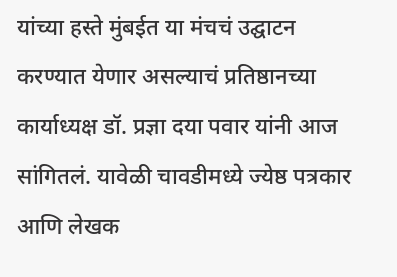यांच्या हस्ते मुंबईत या मंचचं उद्घाटन करण्यात येणार असल्याचं प्रतिष्ठानच्या कार्याध्यक्ष डॉ. प्रज्ञा दया पवार यांनी आज सांगितलं. यावेळी चावडीमध्ये ज्येष्ठ पत्रकार आणि लेखक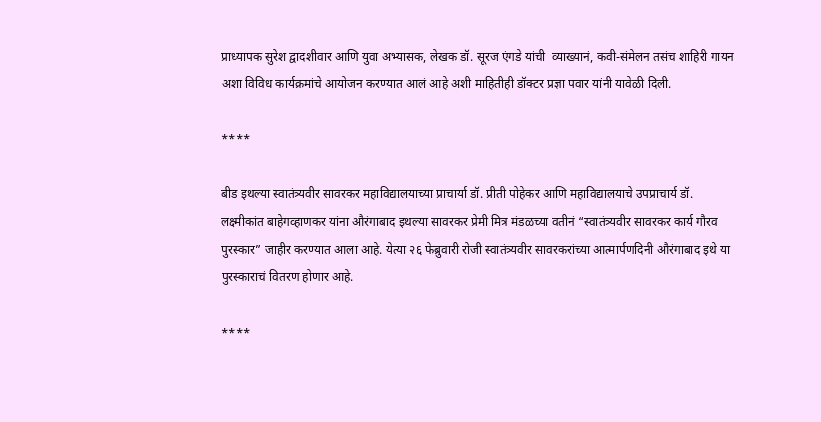प्राध्यापक सुरेश द्वादशीवार आणि युवा अभ्यासक, लेखक डॉ. सूरज एंगडे यांची  व्याख्यानं, कवी-संमेलन तसंच शाहिरी गायन अशा विविध कार्यक्रमांचे आयोजन करण्यात आलं आहे अशी माहितीही डॉक्टर प्रज्ञा पवार यांनी यावेळी दिली.

****

बीड इथल्या स्वातंत्र्यवीर सावरकर महाविद्यालयाच्या प्राचार्या डॉ. प्रीती पोहेकर आणि महाविद्यालयाचे उपप्राचार्य डॉ. लक्ष्मीकांत बाहेगव्हाणकर यांना औरंगाबाद इथल्या सावरकर प्रेमी मित्र मंडळच्या वतीनं “स्वातंत्र्यवीर सावरकर कार्य गौरव पुरस्कार” जाहीर करण्यात आला आहे. येत्या २६ फेब्रुवारी रोजी स्वातंत्र्यवीर सावरकरांच्या आत्मार्पणदिनी औरंगाबाद इथे या पुरस्काराचं वितरण होणार आहे.

****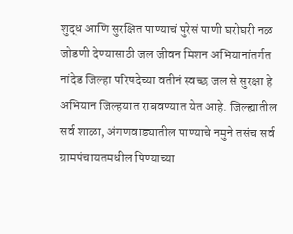शुद्ध आणि सुरक्षित पाण्याचं पुरेसं पाणी घरोघरी नळ जोडणी देण्यासाठी जल जीवन मिशन अभियानांतर्गत नांदेड जिल्हा परिषदेच्या वतीनं स्वच्छ जल से सुरक्षा हे अभियान जिल्‍हयात राबवण्यात येत आहे. जिल्ह्यातील सर्व शाळा, अंगणवाड्यातील पाण्याचे नमुने तसंच सर्व ग्रामपंचायतमधील पिण्याच्या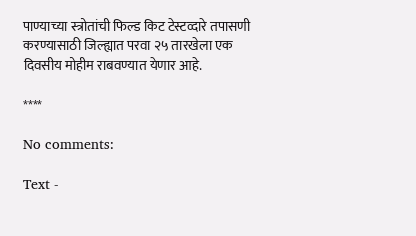पाण्याच्या स्त्रोतांची फिल्ड किट टेस्टव्‍दारे तपासणी करण्यासाठी जिल्ह्यात परवा २५ तारखेला एक दिवसीय मोहीम राबवण्यात येणार आहे.

****

No comments:

Text -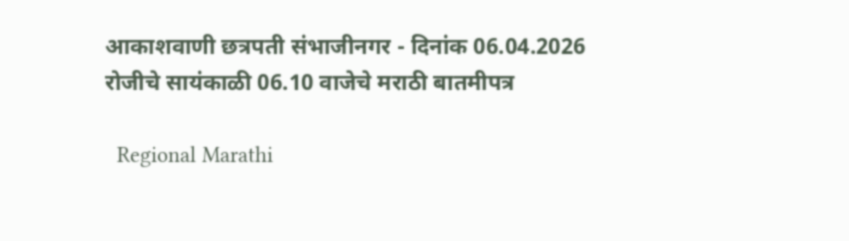आकाशवाणी छत्रपती संभाजीनगर - दिनांक 06.04.2026 रोजीचे सायंकाळी 06.10 वाजेचे मराठी बातमीपत्र

  Regional Marathi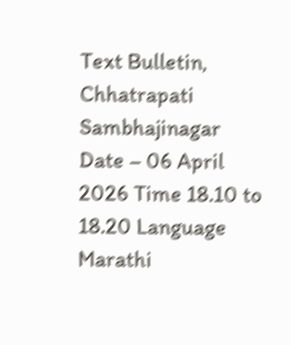Text Bulletin, Chhatrapati Sambhajinagar Date – 06 April 2026 Time 18.10 to 18.20 Language Marathi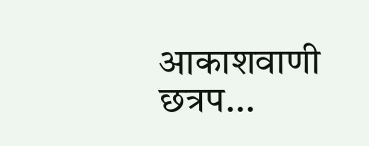आकाशवाणी छत्रप...